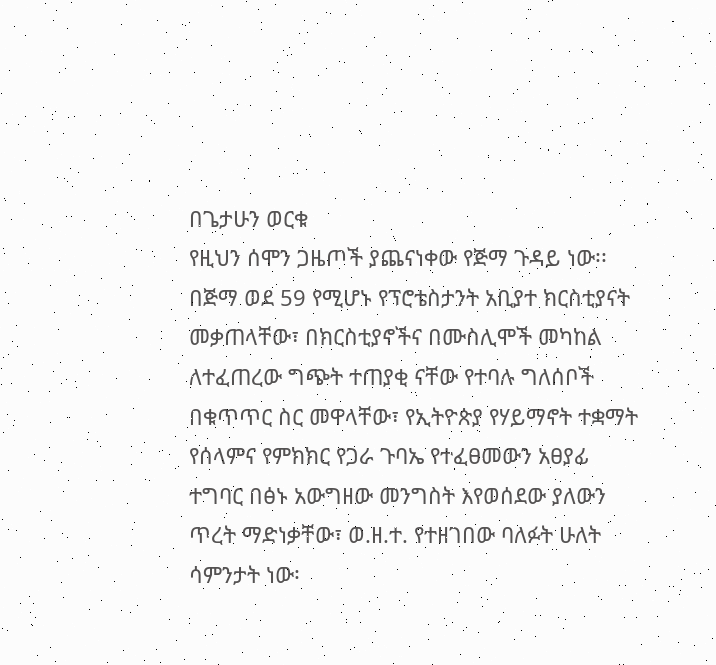በጌታሁን ወርቁ
የዚህን ሰሞን ጋዜጦች ያጨናነቀው የጅማ ጉዳይ ነው፡፡ በጅማ ወደ 59 የሚሆኑ የፕሮቴስታንት አቢያተ ክርስቲያናት መቃጠላቸው፣ በክርስቲያኖችና በሙስሊሞች መካከል ለተፈጠረው ግጭት ተጠያቂ ናቸው የተባሉ ግለሰቦች በቁጥጥር ስር መዋላቸው፣ የኢትዮጵያ የሃይማኖት ተቋማት የሰላምና የምክክር የጋራ ጉባኤ የተፈፀመውን አፀያፊ ተግባር በፅኑ አውግዘው መንግስት እየወሰደው ያለውን ጥረት ማድነቃቸው፣ ወ.ዘ.ተ. የተዘገበው ባለፉት ሁለት ሳምንታት ነው፡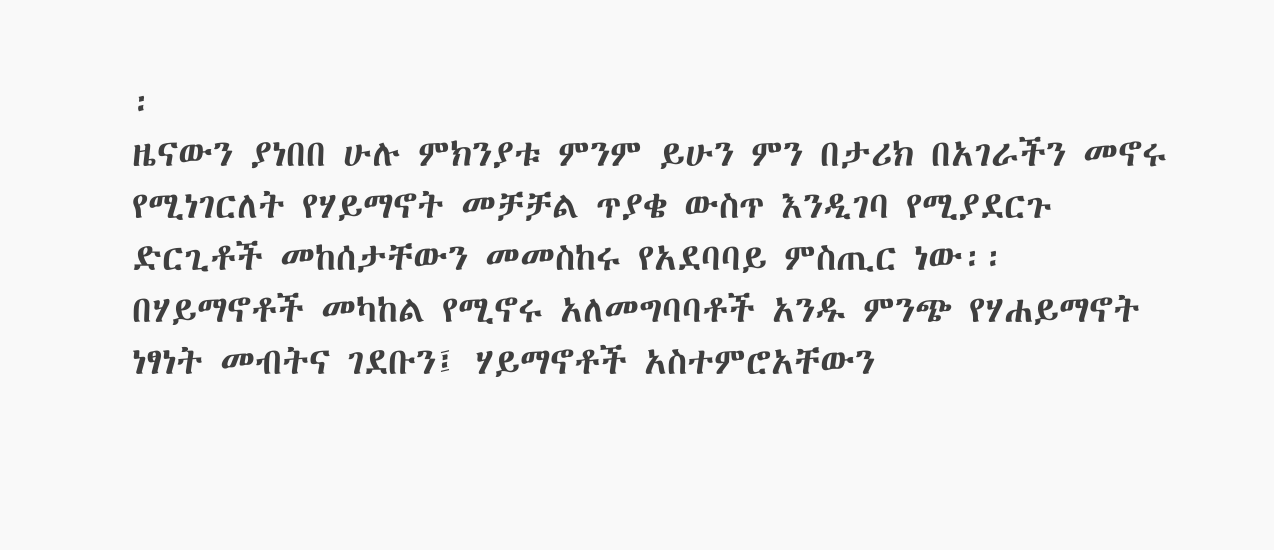፡
ዜናውን ያነበበ ሁሉ ምክንያቱ ምንም ይሁን ምን በታሪክ በአገራችን መኖሩ የሚነገርለት የሃይማኖት መቻቻል ጥያቄ ውስጥ እንዲገባ የሚያደርጉ ድርጊቶች መከሰታቸውን መመስከሩ የአደባባይ ምስጢር ነው፡፡ በሃይማኖቶች መካከል የሚኖሩ አለመግባባቶች አንዱ ምንጭ የሃሐይማኖት ነፃነት መብትና ገደቡን፤ ሃይማኖቶች አስተምሮአቸውን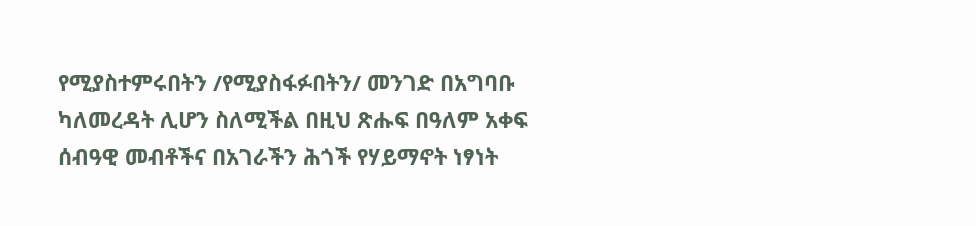የሚያስተምሩበትን /የሚያስፋፉበትን/ መንገድ በአግባቡ ካለመረዳት ሊሆን ስለሚችል በዚህ ጽሑፍ በዓለም አቀፍ ሰብዓዊ መብቶችና በአገራችን ሕጎች የሃይማኖት ነፃነት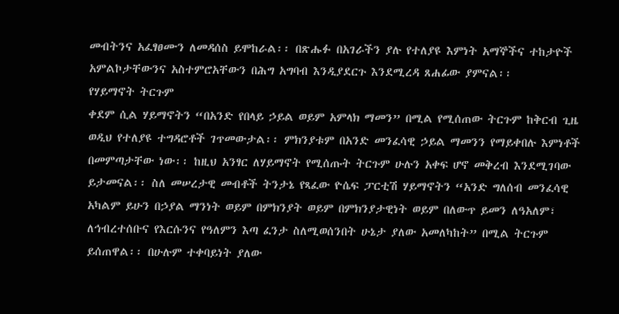መብትንና አፈፃፀሙን ለመዳሰስ ይሞከራል፡፡ በጽሑፉ በአገራችን ያሉ የተለያዩ እምነት አማኞችና ተከታዮች አምልኮታቸውንና አስተምሮአቸውን በሕግ አግባብ እንዲያደርጉ እንደሚረዳ ጸሐፊው ያምናል፡፡
የሃይማኖት ትርጉም
ቀደም ሲል ሃይማኖትን “በአንድ የበላይ ኃይል ወይም አምላክ ማመን” በሚል የሚሰጠው ትርጉም ከቅርብ ጊዜ ወዲህ የተለያዩ ተግዳሮቶች ገጥመውታል፡፡ ምክንያቱም በአንድ መንፈሳዊ ኃይል ማመንን የማይቀበሉ እምነቶች በመምጣታቸው ነው፡፡ ከዚህ አንፃር ለሃይማኖት የሚሰጡት ትርጉም ሁሉን አቀፍ ሆኖ መቅረብ እንደሚገባው ይታመናል፡፡ ስለ መሠረታዊ መብቶች ትንታኔ የጻፈው ዮሴፍ ፓርቲሽ ሃይማኖትን “አንድ ግለሰብ መንፈሳዊ አካልም ይሁን በኃያል ማንነት ወይም በምክንያት ወይም በምክንያታዊነት ወይም በለውጥ ይመን ለዓአለም፣ ለኅብረተሰቡና የእርሱንና የዓለምን እጣ ፈንታ ስለሚወሰንበት ሁኔታ ያለው አመለካከት” በሚል ትርጉም ይሰጠዋል፡፡ በሁሉም ተቀባይነት ያለው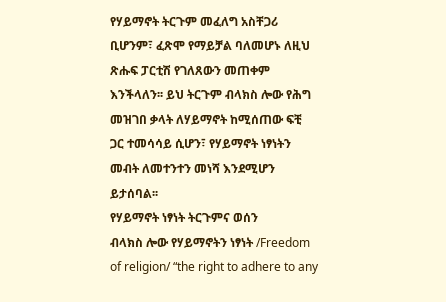የሃይማኖት ትርጉም መፈለግ አስቸጋሪ ቢሆንም፣ ፈጽሞ የማይቻል ባለመሆኑ ለዚህ ጽሑፍ ፓርቲሽ የገለጸውን መጠቀም እንችላለን፡፡ ይህ ትርጉም ብላክስ ሎው የሕግ መዝገበ ቃላት ለሃይማኖት ከሚሰጠው ፍቺ ጋር ተመሳሳይ ሲሆን፣ የሃይማኖት ነፃነትን መብት ለመተንተን መነሻ እንደሚሆን ይታሰባል፡፡
የሃይማኖት ነፃነት ትርጉምና ወሰን
ብላክስ ሎው የሃይማኖትን ነፃነት /Freedom of religion/ “the right to adhere to any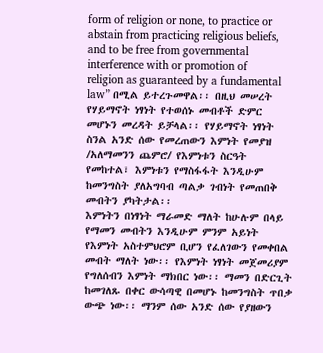form of religion or none, to practice or abstain from practicing religious beliefs, and to be free from governmental interference with or promotion of religion as guaranteed by a fundamental law” በሚል ይተረጉመዋል፡፡ በዚህ መሠረት የሃይማኖት ነፃነት የተወሰኑ መብቶች ድምር መሆኑን መረዳት ይቻላል፡፡ የሃይማኖት ነፃነት ስንል አንድ ሰው የመረጠውን እምነት የመያዝ /አለማመንን ጨምሮ/ የእምነቱን ስርዓት የመከተል፣ እምነቱን የማስፋፋት እንዲሁም ከመንግስት ያለአግባብ ጣልቃ ገብነት የመጠበቅ መብትን ያካትታል፡፡
እምነትን በነፃነት ማራመድ ማለት ከሁሉም በላይ የማመን መብትን እንዲሁም ምንም አይነት የእምነት አስተምህሮም ቢሆን የፈለገውን የመቀበል መብት ማለት ነው፡፡ የእምነት ነፃነት መጀመሪያም የግለሰብን እምነት ማክበር ነው፡፡ ማመን በድርጊት ከመገለጹ በቀር ውሳጣዊ በመሆኑ ከመንግስት ጥበቃ ውጭ ነው፡፡ ማንም ሰው አንድ ሰው የያዘውን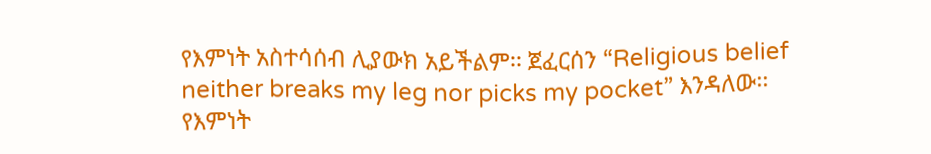የእምነት አስተሳሰብ ሊያውክ አይችልም፡፡ ጀፈርሰን “Religious belief neither breaks my leg nor picks my pocket” እንዳለው፡፡
የእምነት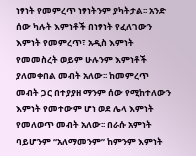ነፃነት የመምረጥ ነፃነትንም ያካትታል፡፡ አንድ ሰው ካሉት እምነቶች በነፃነት የፈለገውን እምነት የመምረጥ፣ አዲስ እምነት የመመስረት ወይም ሁሉንም እምነቶች ያለመቀበል መብት አለው፡፡ ከመምረጥ መብት ጋር በተያያዘ ማንም ሰው የሚከተለውን እምነት የመተውም ሆነ ወደ ሌላ እምነት የመለወጥ መብት አለው፡፡ በራሱ አምነት ባይሆንም “አለማመንም” ከምንም እምነት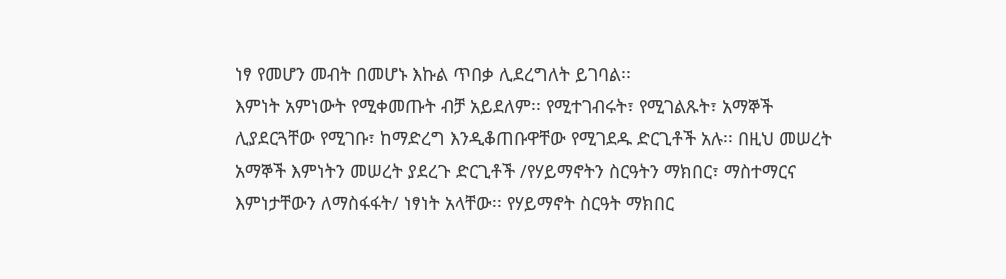ነፃ የመሆን መብት በመሆኑ እኩል ጥበቃ ሊደረግለት ይገባል፡፡
እምነት አምነውት የሚቀመጡት ብቻ አይደለም፡፡ የሚተገብሩት፣ የሚገልጹት፣ አማኞች ሊያደርጓቸው የሚገቡ፣ ከማድረግ እንዲቆጠቡዋቸው የሚገደዱ ድርጊቶች አሉ፡፡ በዚህ መሠረት አማኞች እምነትን መሠረት ያደረጉ ድርጊቶች /የሃይማኖትን ስርዓትን ማክበር፣ ማስተማርና እምነታቸውን ለማስፋፋት/ ነፃነት አላቸው፡፡ የሃይማኖት ስርዓት ማክበር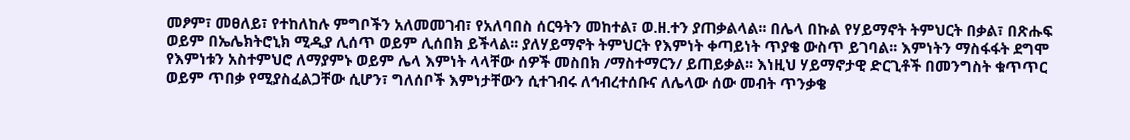መፆም፣ መፀለይ፣ የተከለከሉ ምግቦችን አለመመገብ፣ የአለባበስ ሰርዓትን መከተል፣ ወ.ዘ.ተን ያጠቃልላል፡፡ በሌላ በኩል የሃይማኖት ትምህርት በቃል፣ በጽሑፍ ወይም በኤሌክትሮኒክ ሚዲያ ሊሰጥ ወይም ሊሰበክ ይችላል፡፡ ያለሃይማኖት ትምህርት የእምነት ቀጣይነት ጥያቄ ውስጥ ይገባል፡፡ እምነትን ማስፋፋት ደግሞ የእምነቱን አስተምህሮ ለማያምኑ ወይም ሌላ እምነት ላላቸው ሰዎች መስበክ /ማስተማርን/ ይጠይቃል፡፡ እነዚህ ሃይማኖታዊ ድርጊቶች በመንግስት ቁጥጥር ወይም ጥበቃ የሚያስፈልጋቸው ሲሆን፣ ግለሰቦች እምነታቸውን ሲተገብሩ ለኅብረተሰቡና ለሌላው ሰው መብት ጥንቃቄ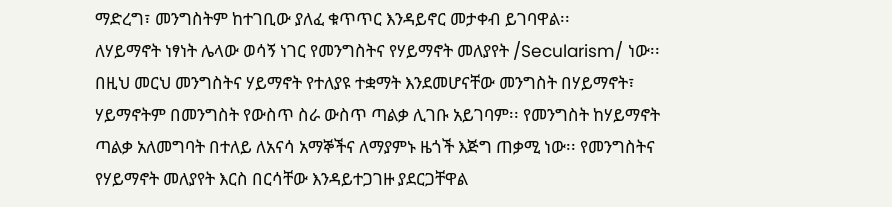ማድረግ፣ መንግስትም ከተገቢው ያለፈ ቁጥጥር እንዳይኖር መታቀብ ይገባዋል፡፡
ለሃይማኖት ነፃነት ሌላው ወሳኝ ነገር የመንግስትና የሃይማኖት መለያየት /Secularism/ ነው፡፡ በዚህ መርህ መንግስትና ሃይማኖት የተለያዩ ተቋማት እንደመሆናቸው መንግስት በሃይማኖት፣ ሃይማኖትም በመንግስት የውስጥ ስራ ውስጥ ጣልቃ ሊገቡ አይገባም፡፡ የመንግስት ከሃይማኖት ጣልቃ አለመግባት በተለይ ለአናሳ አማኞችና ለማያምኑ ዜጎች እጅግ ጠቃሚ ነው፡፡ የመንግስትና የሃይማኖት መለያየት እርስ በርሳቸው እንዳይተጋገዙ ያደርጋቸዋል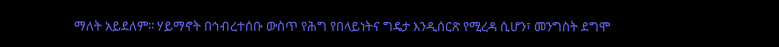ማለት አይደለም፡፡ ሃይማኖት በኅብረተሰቡ ውስጥ የሕግ የበላይነትና ግዴታ እንዲሰርጽ የሚረዳ ሲሆን፣ መንግስት ደግሞ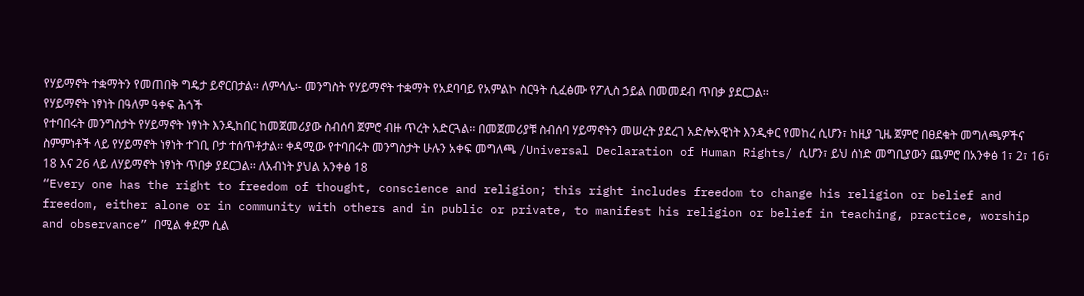የሃይማኖት ተቋማትን የመጠበቅ ግዴታ ይኖርበታል፡፡ ለምሳሌ፡- መንግስት የሃይማኖት ተቋማት የአደባባይ የአምልኮ ስርዓት ሲፈፅሙ የፖሊስ ኃይል በመመደብ ጥበቃ ያደርጋል፡፡
የሃይማኖት ነፃነት በዓለም ዓቀፍ ሕጎች
የተባበሩት መንግስታት የሃይማኖት ነፃነት እንዲከበር ከመጀመሪያው ስብሰባ ጀምሮ ብዙ ጥረት አድርጓል፡፡ በመጀመሪያቹ ስብሰባ ሃይማኖትን መሠረት ያደረገ አድሎአዊነት እንዲቀር የመከረ ሲሆን፣ ከዚያ ጊዜ ጀምሮ በፀደቁት መግለጫዎችና ስምምነቶች ላይ የሃይማኖት ነፃነት ተገቢ ቦታ ተሰጥቶታል፡፡ ቀዳሚው የተባበሩት መንግስታት ሁሉን አቀፍ መግለጫ /Universal Declaration of Human Rights/ ሲሆን፣ ይህ ሰነድ መግቢያውን ጨምሮ በአንቀፅ 1፣ 2፣ 16፣ 18 እና 26 ላይ ለሃይማኖት ነፃነት ጥበቃ ያደርጋል፡፡ ለአብነት ያህል አንቀፅ 18
“Every one has the right to freedom of thought, conscience and religion; this right includes freedom to change his religion or belief and freedom, either alone or in community with others and in public or private, to manifest his religion or belief in teaching, practice, worship and observance” በሚል ቀደም ሲል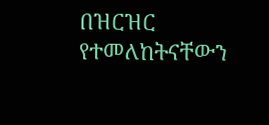በዝርዝር የተመለከትናቸውን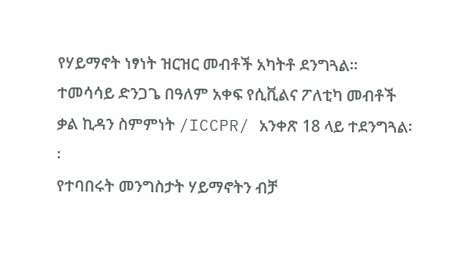የሃይማኖት ነፃነት ዝርዝር መብቶች አካትቶ ደንግጓል፡፡ ተመሳሳይ ድንጋጌ በዓለም አቀፍ የሲቪልና ፖለቲካ መብቶች ቃል ኪዳን ስምምነት /ICCPR/ አንቀጽ 18 ላይ ተደንግጓል፡፡
የተባበሩት መንግስታት ሃይማኖትን ብቻ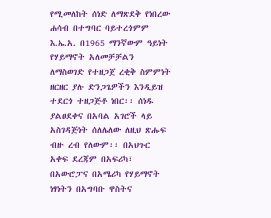የሚመለከት ሰነድ ለማጽደቅ የነበረው ሐሳብ በተግባር ባይተረጎምም እ.ኤ.አ. በ1965 ማንኛውም ዓይነት የሃይማኖት አለመቻቻልን ለማስወገድ የተዘጋጀ ረቂቅ ስምምነት ዘርዘር ያሉ ድንጋጌዎችን እንዲይዝ ተደርጎ ተዘጋጅቶ ነበር፡፡ ሰነዱ ያልፀደቀና በአባል አገሮች ላይ አስገዳጅነት ሰለሌለው ለዚህ ጽሑፍ ብዙ ረብ የለውም፡፡ በአህጉር አቀፍ ደረጃም በአፍሪካ፣ በአውሮፓና በአሜሪካ የሃይማኖት ነፃነትን በአግባቡ ዋስትና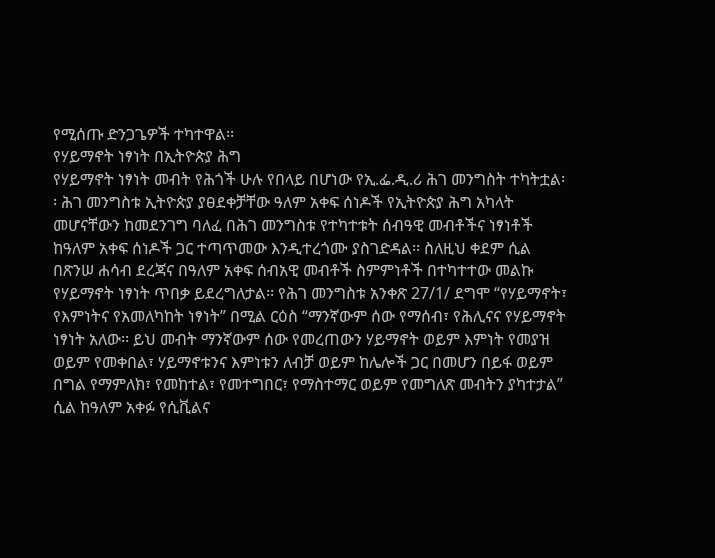የሚሰጡ ድንጋጌዎች ተካተዋል፡፡
የሃይማኖት ነፃነት በኢትዮጵያ ሕግ
የሃይማኖት ነፃነት መብት የሕጎች ሁሉ የበላይ በሆነው የኢ.ፌ.ዲ.ሪ ሕገ መንግስት ተካትቷል፡፡ ሕገ መንግስቱ ኢትዮጵያ ያፀደቀቻቸው ዓለም አቀፍ ሰነዶች የኢትዮጵያ ሕግ አካላት መሆናቸውን ከመደንገግ ባለፈ በሕገ መንግስቱ የተካተቱት ሰብዓዊ መብቶችና ነፃነቶች ከዓለም አቀፍ ሰነዶች ጋር ተጣጥመው እንዲተረጎሙ ያስገድዳል፡፡ ስለዚህ ቀደም ሲል በጽንሠ ሐሳብ ደረጃና በዓለም አቀፍ ሰብአዊ መብቶች ስምምነቶች በተካተተው መልኩ የሃይማኖት ነፃነት ጥበቃ ይደረግለታል፡፡ የሕገ መንግስቱ አንቀጽ 27/1/ ደግሞ “የሃይማኖት፣ የእምነትና የአመለካከት ነፃነት” በሚል ርዕስ “ማንኛውም ሰው የማሰብ፣ የሕሊናና የሃይማኖት ነፃነት አለው፡፡ ይህ መብት ማንኛውም ሰው የመረጠውን ሃይማኖት ወይም እምነት የመያዝ ወይም የመቀበል፣ ሃይማኖቱንና እምነቱን ለብቻ ወይም ከሌሎች ጋር በመሆን በይፋ ወይም በግል የማምለክ፣ የመከተል፣ የመተግበር፣ የማስተማር ወይም የመግለጽ መብትን ያካተታል” ሲል ከዓለም አቀፉ የሲቪልና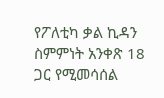የፖለቲካ ቃል ኪዳን ስምምነት አንቀጽ 18 ጋር የሚመሳሰል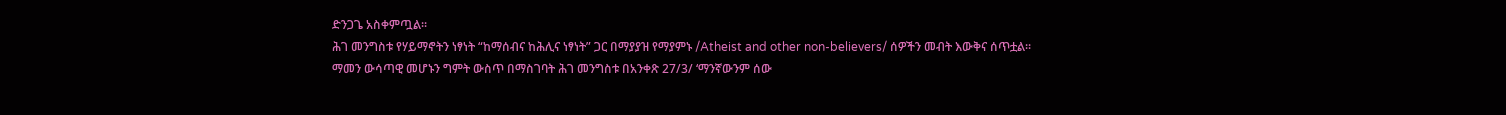ድንጋጌ አስቀምጧል፡፡
ሕገ መንግስቱ የሃይማኖትን ነፃነት “ከማሰብና ከሕሊና ነፃነት” ጋር በማያያዝ የማያምኑ /Atheist and other non-believers/ ሰዎችን መብት እውቅና ሰጥቷል፡፡ ማመን ውሳጣዊ መሆኑን ግምት ውስጥ በማስገባት ሕገ መንግስቱ በአንቀጽ 27/3/ ‘ማንኛውንም ሰው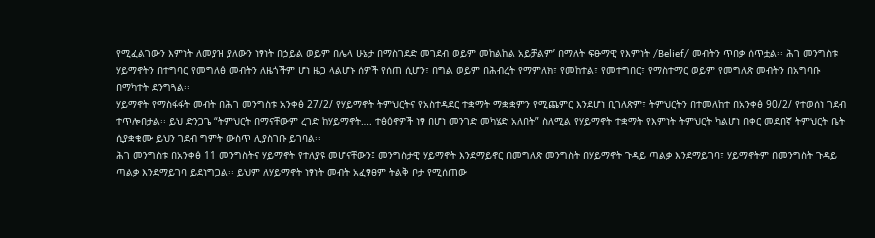የሚፈልገውን እምነት ለመያዝ ያለውን ነፃነት በኃይል ወይም በሌላ ሁኔታ በማስገደድ መገደብ ወይም መከልከል አይቻልም’ በማለት ፍፁማዊ የእምነት /Belief/ መብትን ጥበቃ ሰጥቷል፡፡ ሕገ መንግስቱ ሃይማኖትን በተግባር የመግለፅ መብትን ለዜጎችም ሆነ ዜጋ ላልሆኑ ሰዎች የሰጠ ሲሆን፣ በግል ወይም በሕብረት የማምለክ፣ የመከተል፣ የመተግበር፣ የማስተማር ወይም የመግለጽ መብትን በአግባቡ በማካተት ደንግጓል፡፡
ሃይማኖት የማስፋፋት መብት በሕገ መንግስቱ አንቀፅ 27/2/ የሃይማኖት ትምህርትና የአስተዳደር ተቋማት ማቋቋምን የሚጨምር እንደሆነ ቢገለጽም፣ ትምህርትን በተመለከተ በአንቀፅ 90/2/ የተወሰነ ገደብ ተጥሎበታል፡፡ ይህ ድንጋጌ “ትምህርት በማናቸውም ረገድ ከሃይማኖት…. ተፅዕኖዎች ነፃ በሆነ መንገድ መካሄድ አለበት” ስለሚል የሃይማኖት ተቋማት የእምነት ትምህርት ካልሆነ በቀር መደበኛ ትምህርት ቤት ሲያቋቁሙ ይህን ገደብ ግምት ውስጥ ሊያስገቡ ይገባል፡፡
ሕገ መንግስቱ በአንቀፅ 11 መንግስትና ሃይማኖት የተለያዩ መሆናቸውን፤ መንግስታዊ ሃይማኖት እንደማይኖር በመግለጽ መንግስት በሃይማኖት ጉዳይ ጣልቃ እንደማይገባ፣ ሃይማኖትም በመንግስት ጉዳይ ጣልቃ እንደማይገባ ይደነግጋል፡፡ ይህም ለሃይማኖት ነፃነት መብት አፈፃፀም ትልቅ ቦታ የሚሰጠው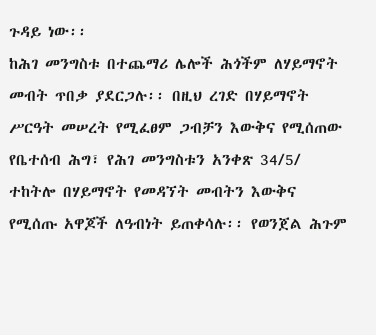ጉዳይ ነው፡፡
ከሕገ መንግስቱ በተጨማሪ ሌሎች ሕጎችም ለሃይማኖት መብት ጥበቃ ያደርጋሉ፡፡ በዚህ ረገድ በሃይማኖት ሥርዓት መሠረት የሚፈፀም ጋብቻን እውቅና የሚሰጠው የቤተሰብ ሕግ፣ የሕገ መንግስቱን አንቀጽ 34/5/ ተከትሎ በሃይማኖት የመዳኘት መብትን እውቅና የሚሰጡ አዋጆች ለዓብነት ይጠቀሳሉ፡፡ የወንጀል ሕጉም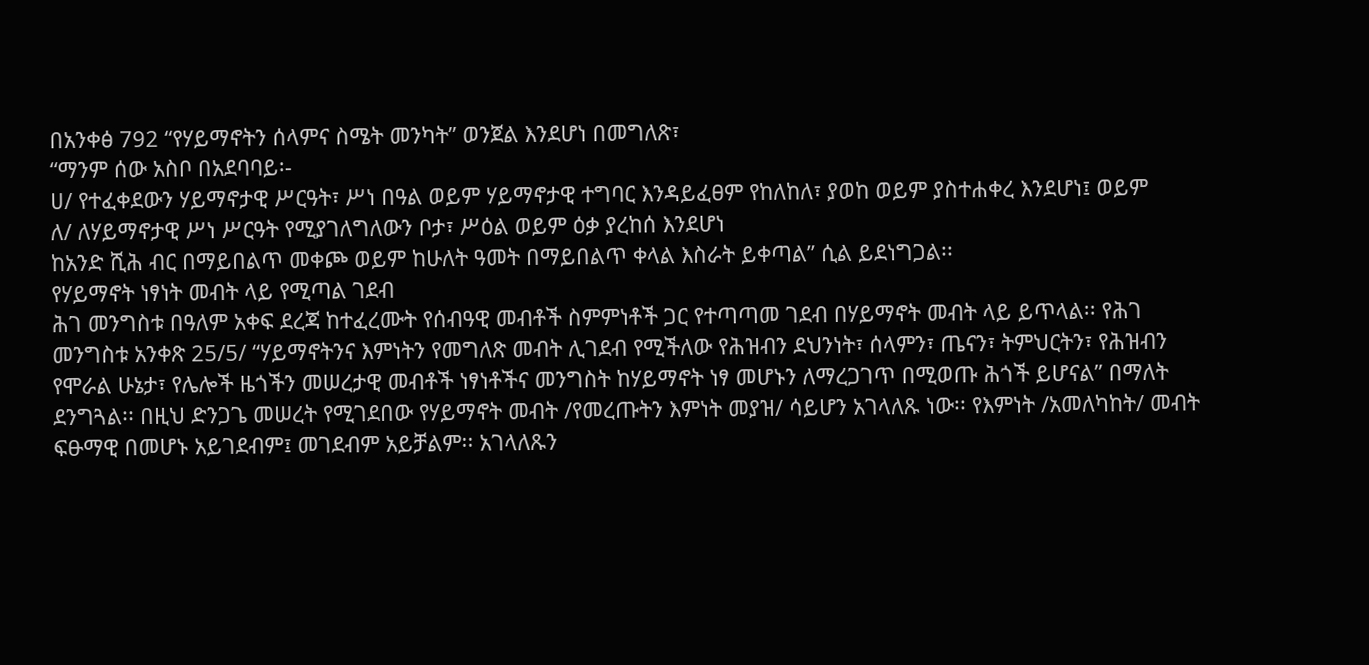በአንቀፅ 792 “የሃይማኖትን ሰላምና ስሜት መንካት” ወንጀል እንደሆነ በመግለጽ፣
“ማንም ሰው አስቦ በአደባባይ፡-
ሀ/ የተፈቀደውን ሃይማኖታዊ ሥርዓት፣ ሥነ በዓል ወይም ሃይማኖታዊ ተግባር እንዳይፈፀም የከለከለ፣ ያወከ ወይም ያስተሐቀረ እንደሆነ፤ ወይም
ለ/ ለሃይማኖታዊ ሥነ ሥርዓት የሚያገለግለውን ቦታ፣ ሥዕል ወይም ዕቃ ያረከሰ እንደሆነ
ከአንድ ሺሕ ብር በማይበልጥ መቀጮ ወይም ከሁለት ዓመት በማይበልጥ ቀላል እስራት ይቀጣል” ሲል ይደነግጋል፡፡
የሃይማኖት ነፃነት መብት ላይ የሚጣል ገደብ
ሕገ መንግስቱ በዓለም አቀፍ ደረጃ ከተፈረሙት የሰብዓዊ መብቶች ስምምነቶች ጋር የተጣጣመ ገደብ በሃይማኖት መብት ላይ ይጥላል፡፡ የሕገ መንግስቱ አንቀጽ 25/5/ “ሃይማኖትንና እምነትን የመግለጽ መብት ሊገደብ የሚችለው የሕዝብን ደህንነት፣ ሰላምን፣ ጤናን፣ ትምህርትን፣ የሕዝብን የሞራል ሁኔታ፣ የሌሎች ዜጎችን መሠረታዊ መብቶች ነፃነቶችና መንግስት ከሃይማኖት ነፃ መሆኑን ለማረጋገጥ በሚወጡ ሕጎች ይሆናል” በማለት ደንግጓል፡፡ በዚህ ድንጋጌ መሠረት የሚገደበው የሃይማኖት መብት /የመረጡትን እምነት መያዝ/ ሳይሆን አገላለጹ ነው፡፡ የእምነት /አመለካከት/ መብት ፍፁማዊ በመሆኑ አይገደብም፤ መገደብም አይቻልም፡፡ አገላለጹን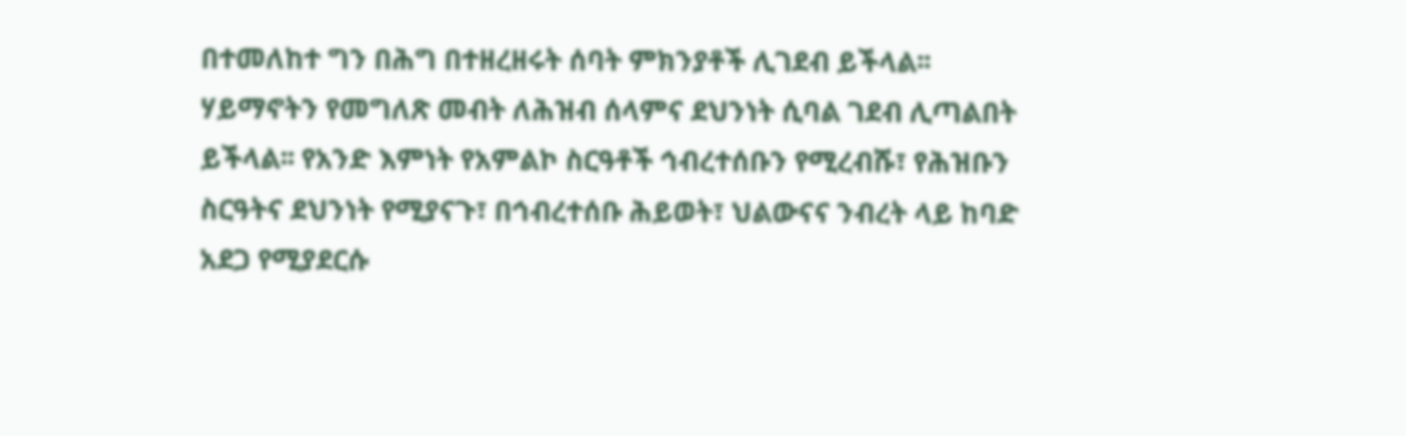በተመለከተ ግን በሕግ በተዘረዘሩት ሰባት ምክንያቶች ሊገደብ ይችላል፡፡
ሃይማኖትን የመግለጽ መብት ለሕዝብ ሰላምና ደህንነት ሲባል ገደብ ሊጣልበት ይችላል፡፡ የአንድ እምነት የአምልኮ ስርዓቶች ኅብረተሰቡን የሚረብሹ፣ የሕዝቡን ስርዓትና ደህንነት የሚያናጉ፣ በኅብረተሰቡ ሕይወት፣ ህልውናና ንብረት ላይ ከባድ አደጋ የሚያደርሱ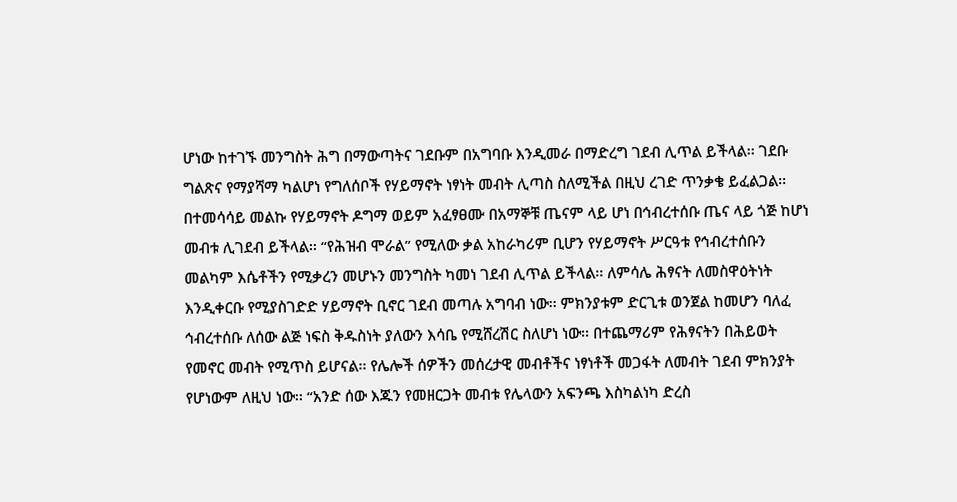ሆነው ከተገኙ መንግስት ሕግ በማውጣትና ገደቡም በአግባቡ እንዲመራ በማድረግ ገደብ ሊጥል ይችላል፡፡ ገደቡ ግልጽና የማያሻማ ካልሆነ የግለሰቦች የሃይማኖት ነፃነት መብት ሊጣስ ስለሚችል በዚህ ረገድ ጥንቃቄ ይፈልጋል፡፡
በተመሳሳይ መልኩ የሃይማኖት ዶግማ ወይም አፈፃፀሙ በአማኞቹ ጤናም ላይ ሆነ በኅብረተሰቡ ጤና ላይ ጎጅ ከሆነ መብቱ ሊገደብ ይችላል፡፡ “የሕዝብ ሞራል” የሚለው ቃል አከራካሪም ቢሆን የሃይማኖት ሥርዓቱ የኅብረተሰቡን መልካም እሴቶችን የሚቃረን መሆኑን መንግስት ካመነ ገደብ ሊጥል ይችላል፡፡ ለምሳሌ ሕፃናት ለመስዋዕትነት እንዲቀርቡ የሚያስገድድ ሃይማኖት ቢኖር ገደብ መጣሉ አግባብ ነው፡፡ ምክንያቱም ድርጊቱ ወንጀል ከመሆን ባለፈ ኅብረተሰቡ ለሰው ልጅ ነፍስ ቅዱስነት ያለውን እሳቤ የሚሸረሽር ስለሆነ ነው፡፡ በተጨማሪም የሕፃናትን በሕይወት የመኖር መብት የሚጥስ ይሆናል፡፡ የሌሎች ሰዎችን መሰረታዊ መብቶችና ነፃነቶች መጋፋት ለመብት ገደብ ምክንያት የሆነውም ለዚህ ነው፡፡ “አንድ ሰው እጁን የመዘርጋት መብቱ የሌላውን አፍንጫ እስካልነካ ድረስ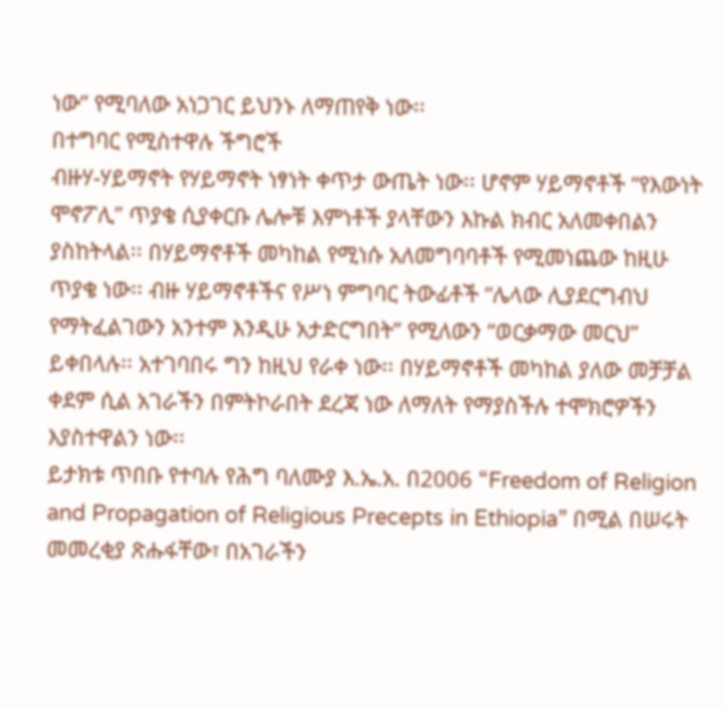ነው” የሚባለው አነጋገር ይህንኑ ለማጠየቅ ነው፡፡
በተግባር የሚስተዋሉ ችግሮች
ብዙሃ-ሃይማኖት የሃይማኖት ነፃነት ቀጥታ ውጤት ነው፡፡ ሆኖም ሃይማኖቶች “የእውነት ሞኖፖሊ” ጥያቄ ሲያቀርቡ ሌሎቹ እምነቶች ያላቸውን እኩል ክብር አለመቀበልን ያስከትላል፡፡ በሃይማኖቶች መካከል የሚነሱ አለመግባባቶች የሚመነጨው ከዚሁ ጥያቄ ነው፡፡ ብዙ ሃይማኖቶችና የሥነ ምግባር ትውፊቶች “ሌላው ሊያደርግብህ የማትፈልገውን አንተም እንዲሁ አታድርግበት” የሚለውን “ወርቃማው መርህ” ይቀበላሉ፡፡ አተገባበሩ ግን ከዚህ የራቀ ነው፡፡ በሃይማኖቶች መካከል ያለው መቻቻል ቀደም ሲል አገራችን በምትኮራበት ደረጃ ነው ለማለት የማያስችሉ ተሞክሮዎችን እያስተዋልን ነው፡፡
ይታክቱ ጥበቡ የተባሉ የሕግ ባለሙያ እ.ኤ.አ. በ2006 “Freedom of Religion and Propagation of Religious Precepts in Ethiopia” በሚል በሠሩት መመረቂያ ጽሑፋቸው፣ በአገራችን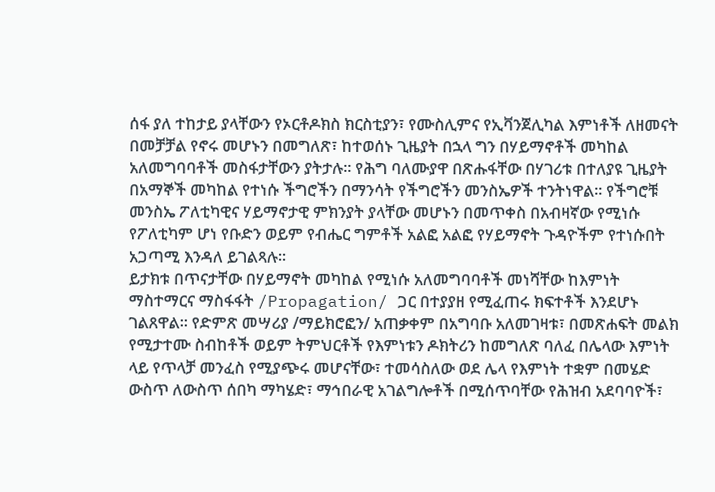ሰፋ ያለ ተከታይ ያላቸውን የኦርቶዶክስ ክርስቲያን፣ የሙስሊምና የኢቫንጀሊካል እምነቶች ለዘመናት በመቻቻል የኖሩ መሆኑን በመግለጽ፣ ከተወሰኑ ጊዜያት በኋላ ግን በሃይማኖቶች መካከል አለመግባባቶች መስፋታቸውን ያትታሉ፡፡ የሕግ ባለሙያዋ በጽሑፋቸው በሃገሪቱ በተለያዩ ጊዜያት በአማኞች መካከል የተነሱ ችግሮችን በማንሳት የችግሮችን መንስኤዎች ተንትነዋል፡፡ የችግሮቹ መንስኤ ፖለቲካዊና ሃይማኖታዊ ምክንያት ያላቸው መሆኑን በመጥቀስ በአብዛኛው የሚነሱ የፖለቲካም ሆነ የቡድን ወይም የብሔር ግምቶች አልፎ አልፎ የሃይማኖት ጉዳዮችም የተነሱበት አጋጣሚ እንዳለ ይገልጻሉ፡፡
ይታክቱ በጥናታቸው በሃይማኖት መካከል የሚነሱ አለመግባባቶች መነሻቸው ከእምነት ማስተማርና ማስፋፋት /Propagation/ ጋር በተያያዘ የሚፈጠሩ ክፍተቶች እንደሆኑ ገልጸዋል፡፡ የድምጽ መሣሪያ /ማይክሮፎን/ አጠቃቀም በአግባቡ አለመገዛቱ፣ በመጽሐፍት መልክ የሚታተሙ ስብከቶች ወይም ትምህርቶች የእምነቱን ዶክትሪን ከመግለጽ ባለፈ በሌላው እምነት ላይ የጥላቻ መንፈስ የሚያጭሩ መሆናቸው፣ ተመሳስለው ወደ ሌላ የእምነት ተቋም በመሄድ ውስጥ ለውስጥ ሰበካ ማካሄድ፣ ማኅበራዊ አገልግሎቶች በሚሰጥባቸው የሕዝብ አደባባዮች፣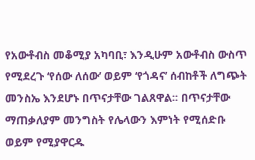የአውቶብስ መቆሚያ አካባቢ፣ እንዲሁም አውቶብስ ውስጥ የሚደረጉ ‘የሰው ለሰው’ ወይም ‘የጎዳና’ ሰብከቶች ለግጭት መንስኤ እንደሆኑ በጥናታቸው ገልጸዋል፡፡ በጥናታቸው ማጠቃለያም መንግስት የሌላውን እምነት የሚሰድቡ ወይም የሚያዋርዱ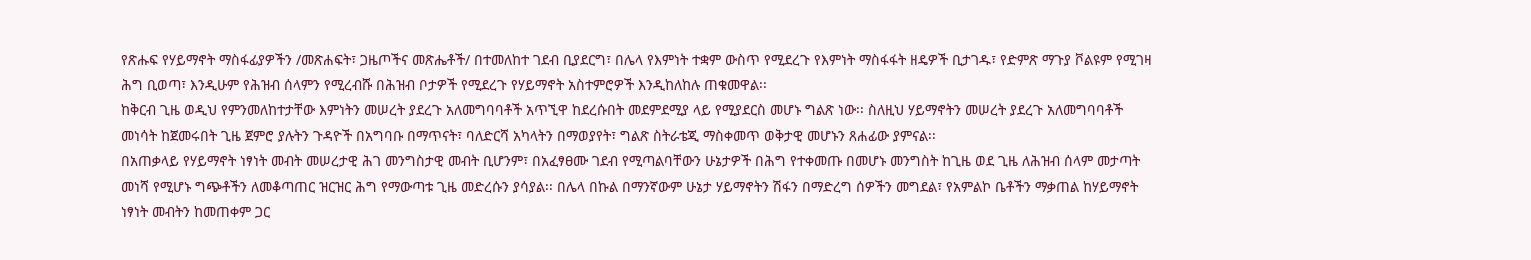የጽሑፍ የሃይማኖት ማስፋፊያዎችን /መጽሐፍት፣ ጋዜጦችና መጽሔቶች/ በተመለከተ ገደብ ቢያደርግ፣ በሌላ የእምነት ተቋም ውስጥ የሚደረጉ የእምነት ማስፋፋት ዘዴዎች ቢታገዱ፣ የድምጽ ማጉያ ቮልዩም የሚገዛ ሕግ ቢወጣ፣ እንዲሁም የሕዝብ ሰላምን የሚረብሹ በሕዝብ ቦታዎች የሚደረጉ የሃይማኖት አስተምሮዎች እንዲከለከሉ ጠቁመዋል፡፡
ከቅርብ ጊዜ ወዲህ የምንመለከተታቸው እምነትን መሠረት ያደረጉ አለመግባባቶች አጥኚዋ ከደረሱበት መደምደሚያ ላይ የሚያደርስ መሆኑ ግልጽ ነው፡፡ ስለዚህ ሃይማኖትን መሠረት ያደረጉ አለመግባባቶች መነሳት ከጀመሩበት ጊዜ ጀምሮ ያሉትን ጉዳዮች በአግባቡ በማጥናት፣ ባለድርሻ አካላትን በማወያየት፣ ግልጽ ስትራቴጂ ማስቀመጥ ወቅታዊ መሆኑን ጸሐፊው ያምናል፡፡
በአጠቃላይ የሃይማኖት ነፃነት መብት መሠረታዊ ሕገ መንግስታዊ መብት ቢሆንም፣ በአፈፃፀሙ ገደብ የሚጣልባቸውን ሁኔታዎች በሕግ የተቀመጡ በመሆኑ መንግስት ከጊዜ ወደ ጊዜ ለሕዝብ ሰላም መታጣት መነሻ የሚሆኑ ግጭቶችን ለመቆጣጠር ዝርዝር ሕግ የማውጣቱ ጊዜ መድረሱን ያሳያል፡፡ በሌላ በኩል በማንኛውም ሁኔታ ሃይማኖትን ሽፋን በማድረግ ሰዎችን መግደል፣ የአምልኮ ቤቶችን ማቃጠል ከሃይማኖት ነፃነት መብትን ከመጠቀም ጋር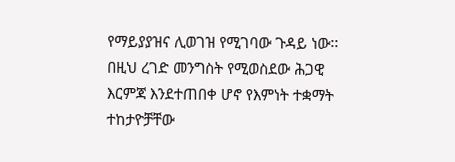የማይያያዝና ሊወገዝ የሚገባው ጉዳይ ነው፡፡ በዚህ ረገድ መንግስት የሚወስደው ሕጋዊ እርምጃ እንደተጠበቀ ሆኖ የእምነት ተቋማት ተከታዮቻቸው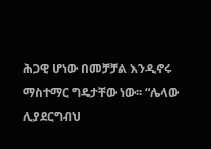ሕጋዊ ሆነው በመቻቻል እንዲኖሩ ማስተማር ግዴታቸው ነው፡፡ “ሌላው ሊያደርግብህ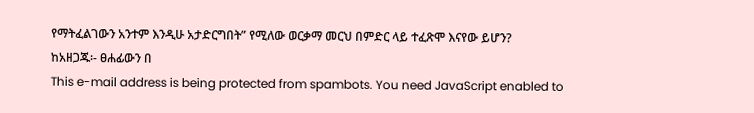የማትፈልገውን አንተም እንዲሁ አታድርግበት” የሚለው ወርቃማ መርህ በምድር ላይ ተፈጽሞ እናየው ይሆን?
ከአዘጋጁ፡- ፀሐፊውን በ
This e-mail address is being protected from spambots. You need JavaScript enabled to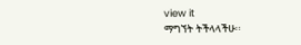view it
ማግኘት ትችላላችሁ፡፡